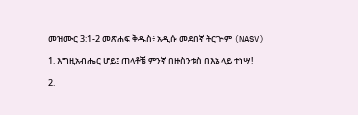መዝሙር 3:1-2 መጽሐፍ ቅዱስ፥ አዲሱ መደበኛ ትርጒም (NASV)

1. እግዚአብሔር ሆይ፤ ጠላቶቼ ምንኛ በዙስንቱስ በእኔ ላይ ተነሣ!

2.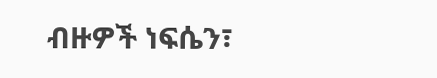ብዙዎች ነፍሴን፣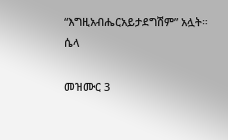“እግዚአብሔርአይታደግሽም” አሏት። ሴላ

መዝሙር 3